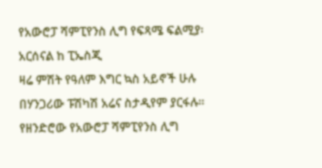የአውሮፓ ሻምፒየንስ ሊግ የፍጻሜ ፍልሚያ፡ አርሰናል ከ ፒኤስጂ
ዛሬ ምሽት የዓለም እግር ኳስ አይኖች ሁሉ በሃንጋሪው ፑሽካሽ አሬና ስታዲየም ያርፋሉ።
የዘንድሮው የአውሮፓ ሻምፒየንስ ሊግ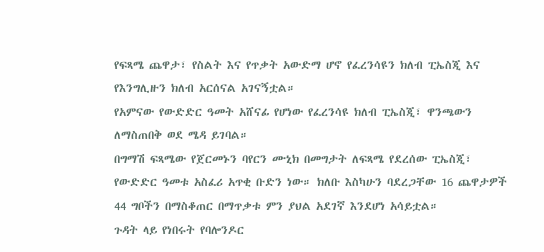የፍጻሜ ጨዋታ፣ የስልት እና የጥቃት አውድማ ሆኖ የፈረንሳዩን ክለብ ፒኤስጂ እና የእንግሊዙን ክለብ አርሰናል አገናኝቷል።
የአምናው የውድድር ዓመት አሸናፊ የሆነው የፈረንሳዩ ክለብ ፒኤስጂ፣ ዋንጫውን ለማስጠበቅ ወደ ሜዳ ይገባል።
በግማሽ ፍጻሜው የጀርመኑን ባየርን ሙኒክ በመግታት ለፍጻሜ የደረሰው ፒኤስጂ፣ የውድድር ዓመቱ አስፈሪ አጥቂ ቡድን ነው። ክለቡ እስካሁን ባደረጋቸው 16 ጨዋታዎች 44 ግቦችን በማስቆጠር በማጥቃቱ ምን ያህል አደገኛ እንደሆነ አሳይቷል።
ጉዳት ላይ የነበሩት የባሎንዶር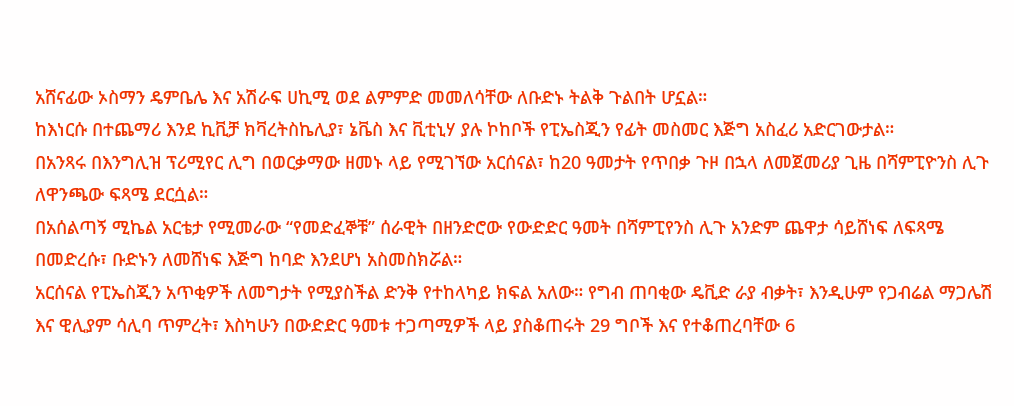አሸናፊው ኦስማን ዴምቤሌ እና አሽራፍ ሀኪሚ ወደ ልምምድ መመለሳቸው ለቡድኑ ትልቅ ጉልበት ሆኗል።
ከእነርሱ በተጨማሪ እንደ ኪቪቻ ክቫረትስኬሊያ፣ ኔቬስ እና ቪቲኒሃ ያሉ ኮከቦች የፒኤስጂን የፊት መስመር እጅግ አስፈሪ አድርገውታል።
በአንጻሩ በእንግሊዝ ፕሪሚየር ሊግ በወርቃማው ዘመኑ ላይ የሚገኘው አርሰናል፣ ከ20 ዓመታት የጥበቃ ጉዞ በኋላ ለመጀመሪያ ጊዜ በሻምፒዮንስ ሊጉ ለዋንጫው ፍጻሜ ደርሷል።
በአሰልጣኝ ሚኬል አርቴታ የሚመራው “የመድፈኞቹ” ሰራዊት በዘንድሮው የውድድር ዓመት በሻምፒየንስ ሊጉ አንድም ጨዋታ ሳይሸነፍ ለፍጻሜ በመድረሱ፣ ቡድኑን ለመሸነፍ እጅግ ከባድ እንደሆነ አስመስክሯል።
አርሰናል የፒኤስጂን አጥቂዎች ለመግታት የሚያስችል ድንቅ የተከላካይ ክፍል አለው። የግብ ጠባቂው ዴቪድ ራያ ብቃት፣ እንዲሁም የጋብሬል ማጋሌሽ እና ዊሊያም ሳሊባ ጥምረት፣ እስካሁን በውድድር ዓመቱ ተጋጣሚዎች ላይ ያስቆጠሩት 29 ግቦች እና የተቆጠረባቸው 6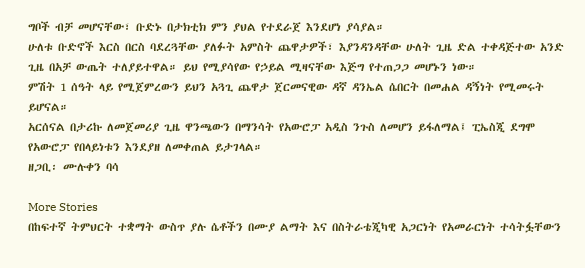ግቦች ብቻ መሆናቸው፣ ቡድኑ በታክቲክ ምን ያህል የተደራጀ እንደሆነ ያሳያል።
ሁለቱ ቡድኖች እርስ በርስ ባደረጓቸው ያለፉት አምስት ጨዋታዎች፣ እያንዳንዳቸው ሁለት ጊዜ ድል ተቀዳጅተው አንድ ጊዜ በአቻ ውጤት ተለያይተዋል። ይህ የሚያሳየው የኃይል ሚዛናቸው እጅግ የተጠጋጋ መሆኑን ነው።
ምሽት 1 ሰዓት ላይ የሚጀምረውን ይህን አጓጊ ጨዋታ ጀርመናዊው ዳኛ ዳንኤል ሴበርት በመሐል ዳኝነት የሚመሩት ይሆናል።
አርሰናል በታሪኩ ለመጀመሪያ ጊዜ ዋንጫውን በማንሳት የአውሮፓ አዲስ ንጉስ ለመሆን ይፋለማል፤ ፒኤስጂ ደግሞ የአውሮፓ የበላይነቱን እንደያዘ ለመቀጠል ይታገላል።
ዘጋቢ፡ ሙሉቀን ባሳ

More Stories
በከፍተኛ ትምህርት ተቋማት ውስጥ ያሉ ሴቶችን በሙያ ልማት እና በስትራቴጂካዊ አጋርነት የአመራርነት ተሳትፏቸውን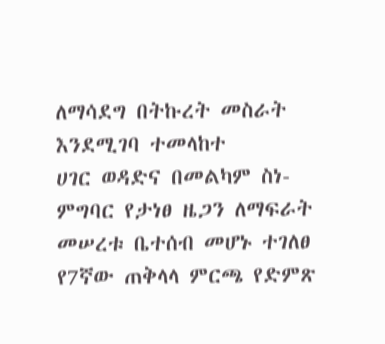ለማሳደግ በትኩረት መስራት እንደሚገባ ተመላከተ
ሀገር ወዳድና በመልካም ስነ-ምግባር የታነፀ ዜጋን ለማፍራት መሠረቱ ቤተሰብ መሆኑ ተገለፀ
የ7ኛው ጠቅላላ ምርጫ የድምጽ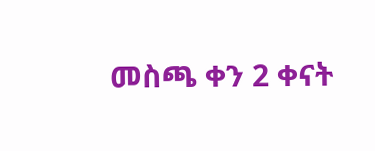መስጫ ቀን 2 ቀናት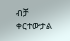ብቻ ቀርተውታል